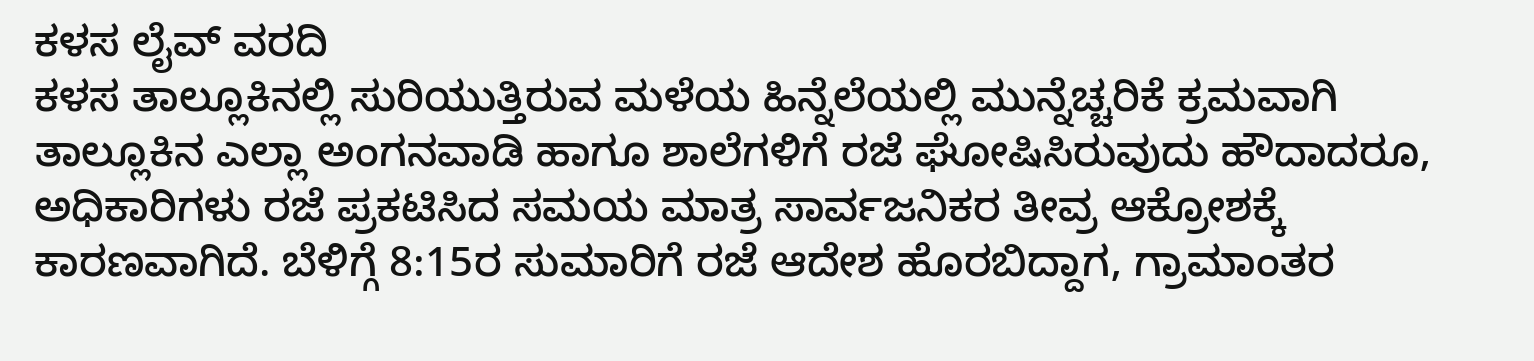ಕಳಸ ಲೈವ್ ವರದಿ
ಕಳಸ ತಾಲ್ಲೂಕಿನಲ್ಲಿ ಸುರಿಯುತ್ತಿರುವ ಮಳೆಯ ಹಿನ್ನೆಲೆಯಲ್ಲಿ ಮುನ್ನೆಚ್ಚರಿಕೆ ಕ್ರಮವಾಗಿ ತಾಲ್ಲೂಕಿನ ಎಲ್ಲಾ ಅಂಗನವಾಡಿ ಹಾಗೂ ಶಾಲೆಗಳಿಗೆ ರಜೆ ಘೋಷಿಸಿರುವುದು ಹೌದಾದರೂ, ಅಧಿಕಾರಿಗಳು ರಜೆ ಪ್ರಕಟಿಸಿದ ಸಮಯ ಮಾತ್ರ ಸಾರ್ವಜನಿಕರ ತೀವ್ರ ಆಕ್ರೋಶಕ್ಕೆ ಕಾರಣವಾಗಿದೆ. ಬೆಳಿಗ್ಗೆ 8:15ರ ಸುಮಾರಿಗೆ ರಜೆ ಆದೇಶ ಹೊರಬಿದ್ದಾಗ, ಗ್ರಾಮಾಂತರ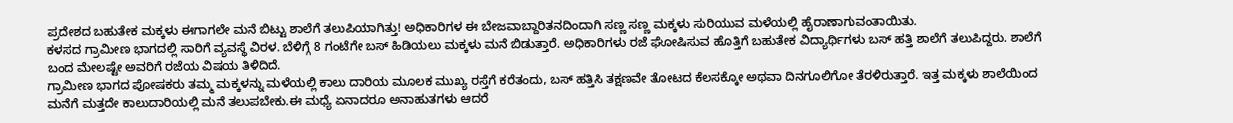ಪ್ರದೇಶದ ಬಹುತೇಕ ಮಕ್ಕಳು ಈಗಾಗಲೇ ಮನೆ ಬಿಟ್ಟು ಶಾಲೆಗೆ ತಲುಪಿಯಾಗಿತ್ತು! ಅಧಿಕಾರಿಗಳ ಈ ಬೇಜವಾಬ್ದಾರಿತನದಿಂದಾಗಿ ಸಣ್ಣ ಸಣ್ಣ ಮಕ್ಕಳು ಸುರಿಯುವ ಮಳೆಯಲ್ಲಿ ಹೈರಾಣಾಗುವಂತಾಯಿತು.
ಕಳಸದ ಗ್ರಾಮೀಣ ಭಾಗದಲ್ಲಿ ಸಾರಿಗೆ ವ್ಯವಸ್ಥೆ ವಿರಳ. ಬೆಳಿಗ್ಗೆ 8 ಗಂಟೆಗೇ ಬಸ್ ಹಿಡಿಯಲು ಮಕ್ಕಳು ಮನೆ ಬಿಡುತ್ತಾರೆ. ಅಧಿಕಾರಿಗಳು ರಜೆ ಘೋಷಿಸುವ ಹೊತ್ತಿಗೆ ಬಹುತೇಕ ವಿದ್ಯಾರ್ಥಿಗಳು ಬಸ್ ಹತ್ತಿ ಶಾಲೆಗೆ ತಲುಪಿದ್ದರು. ಶಾಲೆಗೆ ಬಂದ ಮೇಲಷ್ಟೇ ಅವರಿಗೆ ರಜೆಯ ವಿಷಯ ತಿಳಿದಿದೆ.
ಗ್ರಾಮೀಣ ಭಾಗದ ಪೋಷಕರು ತಮ್ಮ ಮಕ್ಕಳನ್ನು ಮಳೆಯಲ್ಲಿ ಕಾಲು ದಾರಿಯ ಮೂಲಕ ಮುಖ್ಯ ರಸ್ತೆಗೆ ಕರೆತಂದು, ಬಸ್ ಹತ್ತಿಸಿ ತಕ್ಷಣವೇ ತೋಟದ ಕೆಲಸಕ್ಕೋ ಅಥವಾ ದಿನಗೂಲಿಗೋ ತೆರಳಿರುತ್ತಾರೆ. ಇತ್ತ ಮಕ್ಕಳು ಶಾಲೆಯಿಂದ ಮನೆಗೆ ಮತ್ತದೇ ಕಾಲುದಾರಿಯಲ್ಲಿ ಮನೆ ತಲುಪಬೇಕು.ಈ ಮಧ್ಯೆ ಏನಾದರೂ ಅನಾಹುತಗಳು ಆದರೆ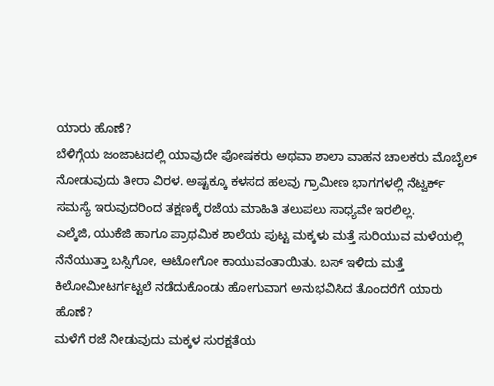ಯಾರು ಹೊಣೆ?
ಬೆಳಿಗ್ಗೆಯ ಜಂಜಾಟದಲ್ಲಿ ಯಾವುದೇ ಪೋಷಕರು ಅಥವಾ ಶಾಲಾ ವಾಹನ ಚಾಲಕರು ಮೊಬೈಲ್ ನೋಡುವುದು ತೀರಾ ವಿರಳ. ಅಷ್ಟಕ್ಕೂ ಕಳಸದ ಹಲವು ಗ್ರಾಮೀಣ ಭಾಗಗಳಲ್ಲಿ ನೆಟ್ವರ್ಕ್ ಸಮಸ್ಯೆ ಇರುವುದರಿಂದ ತಕ್ಷಣಕ್ಕೆ ರಜೆಯ ಮಾಹಿತಿ ತಲುಪಲು ಸಾಧ್ಯವೇ ಇರಲಿಲ್ಲ.
ಎಲ್ಕೆಜಿ, ಯುಕೆಜಿ ಹಾಗೂ ಪ್ರಾಥಮಿಕ ಶಾಲೆಯ ಪುಟ್ಟ ಮಕ್ಕಳು ಮತ್ತೆ ಸುರಿಯುವ ಮಳೆಯಲ್ಲಿ ನೆನೆಯುತ್ತಾ ಬಸ್ಸಿಗೋ, ಆಟೋಗೋ ಕಾಯುವಂತಾಯಿತು. ಬಸ್ ಇಳಿದು ಮತ್ತೆ ಕಿಲೋಮೀಟರ್ಗಟ್ಟಲೆ ನಡೆದುಕೊಂಡು ಹೋಗುವಾಗ ಅನುಭವಿಸಿದ ತೊಂದರೆಗೆ ಯಾರು ಹೊಣೆ?
ಮಳೆಗೆ ರಜೆ ನೀಡುವುದು ಮಕ್ಕಳ ಸುರಕ್ಷತೆಯ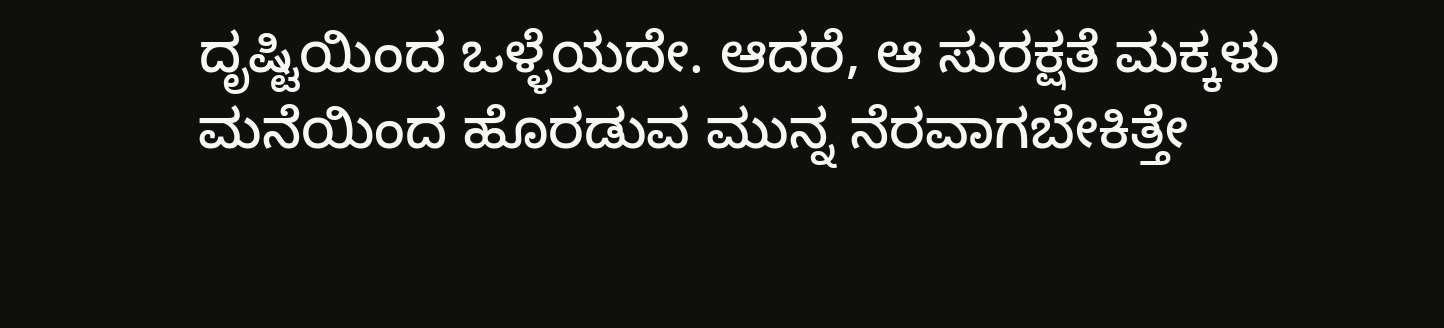ದೃಷ್ಟಿಯಿಂದ ಒಳ್ಳೆಯದೇ. ಆದರೆ, ಆ ಸುರಕ್ಷತೆ ಮಕ್ಕಳು ಮನೆಯಿಂದ ಹೊರಡುವ ಮುನ್ನ ನೆರವಾಗಬೇಕಿತ್ತೇ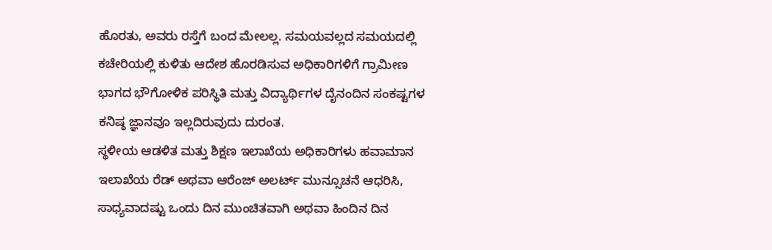ಹೊರತು, ಅವರು ರಸ್ತೆಗೆ ಬಂದ ಮೇಲಲ್ಲ. ಸಮಯವಲ್ಲದ ಸಮಯದಲ್ಲಿ ಕಚೇರಿಯಲ್ಲಿ ಕುಳಿತು ಆದೇಶ ಹೊರಡಿಸುವ ಅಧಿಕಾರಿಗಳಿಗೆ ಗ್ರಾಮೀಣ ಭಾಗದ ಭೌಗೋಳಿಕ ಪರಿಸ್ಥಿತಿ ಮತ್ತು ವಿದ್ಯಾರ್ಥಿಗಳ ದೈನಂದಿನ ಸಂಕಷ್ಟಗಳ ಕನಿಷ್ಠ ಜ್ಞಾನವೂ ಇಲ್ಲದಿರುವುದು ದುರಂತ.
ಸ್ಥಳೀಯ ಆಡಳಿತ ಮತ್ತು ಶಿಕ್ಷಣ ಇಲಾಖೆಯ ಅಧಿಕಾರಿಗಳು ಹವಾಮಾನ ಇಲಾಖೆಯ ರೆಡ್ ಅಥವಾ ಆರೆಂಜ್ ಅಲರ್ಟ್ ಮುನ್ಸೂಚನೆ ಆಧರಿಸಿ, ಸಾಧ್ಯವಾದಷ್ಟು ಒಂದು ದಿನ ಮುಂಚಿತವಾಗಿ ಅಥವಾ ಹಿಂದಿನ ದಿನ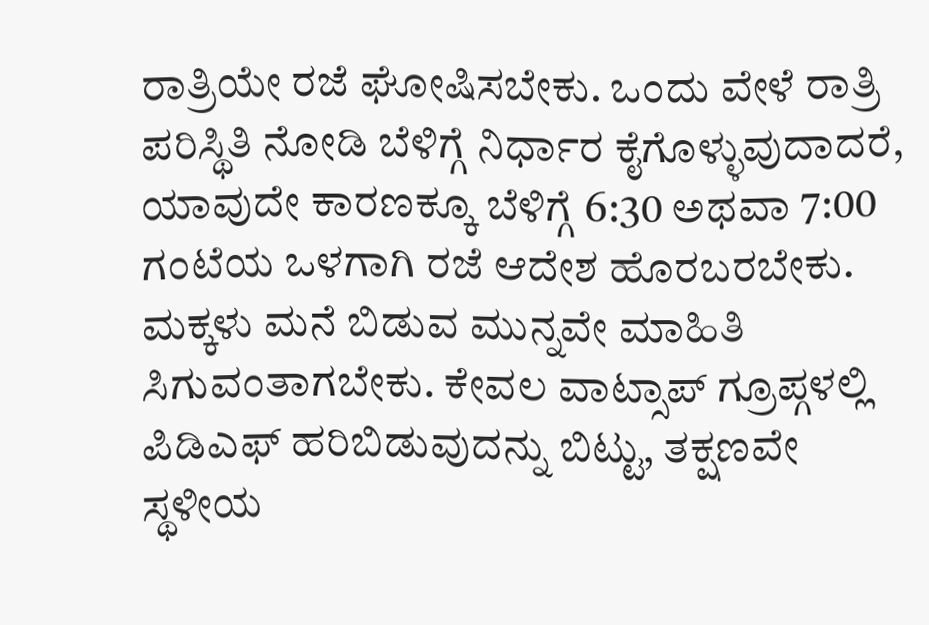ರಾತ್ರಿಯೇ ರಜೆ ಘೋಷಿಸಬೇಕು. ಒಂದು ವೇಳೆ ರಾತ್ರಿ ಪರಿಸ್ಥಿತಿ ನೋಡಿ ಬೆಳಿಗ್ಗೆ ನಿರ್ಧಾರ ಕೈಗೊಳ್ಳುವುದಾದರೆ, ಯಾವುದೇ ಕಾರಣಕ್ಕೂ ಬೆಳಿಗ್ಗೆ 6:30 ಅಥವಾ 7:00 ಗಂಟೆಯ ಒಳಗಾಗಿ ರಜೆ ಆದೇಶ ಹೊರಬರಬೇಕು. ಮಕ್ಕಳು ಮನೆ ಬಿಡುವ ಮುನ್ನವೇ ಮಾಹಿತಿ ಸಿಗುವಂತಾಗಬೇಕು. ಕೇವಲ ವಾಟ್ಸಾಪ್ ಗ್ರೂಪ್ಗಳಲ್ಲಿ ಪಿಡಿಎಫ್ ಹರಿಬಿಡುವುದನ್ನು ಬಿಟ್ಟು, ತಕ್ಷಣವೇ ಸ್ಥಳೀಯ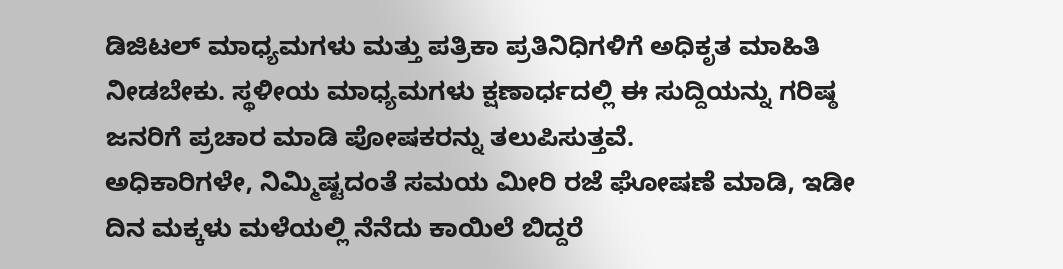ಡಿಜಿಟಲ್ ಮಾಧ್ಯಮಗಳು ಮತ್ತು ಪತ್ರಿಕಾ ಪ್ರತಿನಿಧಿಗಳಿಗೆ ಅಧಿಕೃತ ಮಾಹಿತಿ ನೀಡಬೇಕು. ಸ್ಥಳೀಯ ಮಾಧ್ಯಮಗಳು ಕ್ಷಣಾರ್ಧದಲ್ಲಿ ಈ ಸುದ್ದಿಯನ್ನು ಗರಿಷ್ಠ ಜನರಿಗೆ ಪ್ರಚಾರ ಮಾಡಿ ಪೋಷಕರನ್ನು ತಲುಪಿಸುತ್ತವೆ.
ಅಧಿಕಾರಿಗಳೇ, ನಿಮ್ಮಿಷ್ಟದಂತೆ ಸಮಯ ಮೀರಿ ರಜೆ ಘೋಷಣೆ ಮಾಡಿ, ಇಡೀ ದಿನ ಮಕ್ಕಳು ಮಳೆಯಲ್ಲಿ ನೆನೆದು ಕಾಯಿಲೆ ಬಿದ್ದರೆ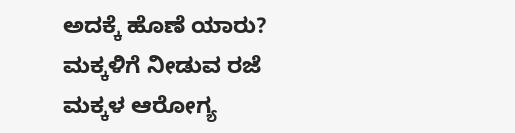ಅದಕ್ಕೆ ಹೊಣೆ ಯಾರು? ಮಕ್ಕಳಿಗೆ ನೀಡುವ ರಜೆ ಮಕ್ಕಳ ಆರೋಗ್ಯ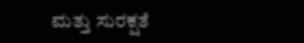ಮತ್ತು ಸುರಕ್ಷತೆ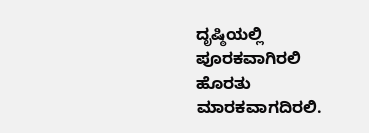ದೃಷ್ಠಿಯಲ್ಲಿ ಪೂರಕವಾಗಿರಲಿ ಹೊರತು ಮಾರಕವಾಗದಿರಲಿ.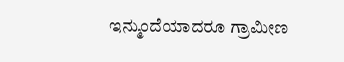ಇನ್ಮುಂದೆಯಾದರೂ ಗ್ರಾಮೀಣ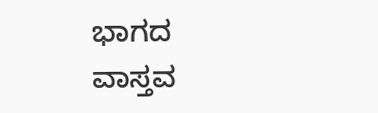ಭಾಗದ ವಾಸ್ತವ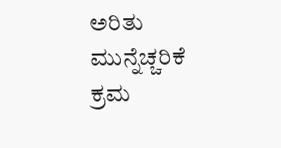ಅರಿತು ಮುನ್ನೆಚ್ಚರಿಕೆ ಕ್ರಮ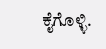ಕೈಗೊಳ್ಳಿ.